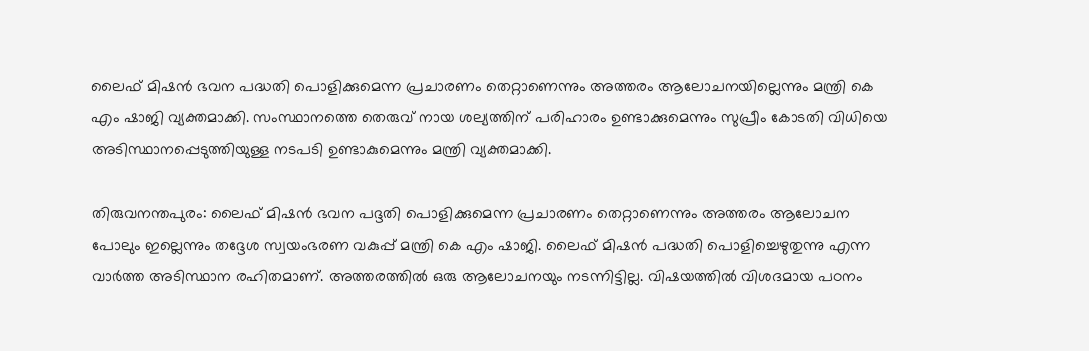ലൈഫ് മിഷൻ ഭവന പദ്ധതി പൊളിക്കുമെന്ന പ്രചാരണം തെറ്റാണെന്നും അത്തരം ആലോചനയില്ലെന്നും മന്ത്രി കെ എം ഷാജി വ്യക്തമാക്കി. സംസ്ഥാനത്തെ തെരുവ് നായ ശല്യത്തിന് പരിഹാരം ഉണ്ടാക്കുമെന്നും സുപ്രീം കോടതി വിധിയെ അടിസ്ഥാനപ്പെടുത്തിയുള്ള നടപടി ഉണ്ടാകുമെന്നും മന്ത്രി വ്യക്തമാക്കി.

തിരുവനന്തപുരം: ലൈഫ് മിഷൻ ഭവന പദ്ദതി പൊളിക്കുമെന്ന പ്രചാരണം തെറ്റാണെന്നും അത്തരം ആലോചന പോലും ഇല്ലെന്നും തദ്ദേശ സ്വയംഭരണ വകുപ്പ് മന്ത്രി കെ എം ഷാജി. ലൈഫ് മിഷൻ പദ്ധതി പൊളിച്ചെഴുതുന്നു എന്ന വാർത്ത അടിസ്ഥാന രഹിതമാണ്. അത്തരത്തിൽ ഒരു ആലോചനയും നടന്നിട്ടില്ല. വിഷയത്തിൽ വിശദമായ പഠനം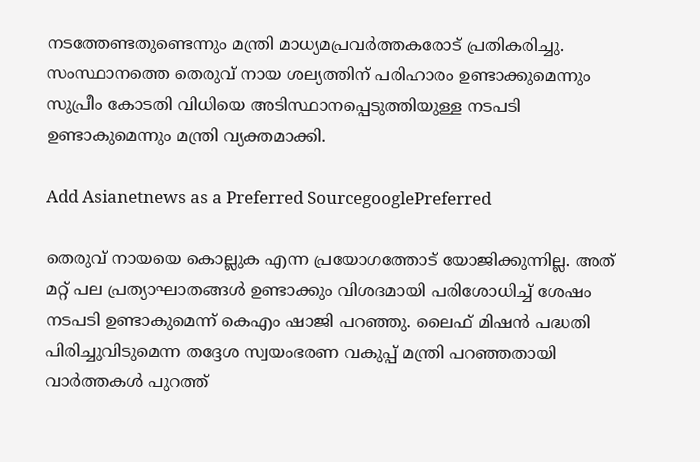നടത്തേണ്ടതുണ്ടെന്നും മന്ത്രി മാധ്യമപ്രവ‍ർത്തകരോട് പ്രതികരിച്ചു. സംസ്ഥാനത്തെ തെരുവ് നായ ശല്യത്തിന് പരിഹാരം ഉണ്ടാക്കുമെന്നും സുപ്രീം കോടതി വിധിയെ അടിസ്ഥാനപ്പെടുത്തിയുള്ള നടപടി ഉണ്ടാകുമെന്നും മന്ത്രി വ്യക്തമാക്കി.

Add Asianetnews as a Preferred SourcegooglePreferred

തെരുവ് നായയെ കൊല്ലുക എന്ന പ്രയോഗത്തോട് യോജിക്കുന്നില്ല. അത് മറ്റ് പല പ്രത്യാഘാതങ്ങൾ ഉണ്ടാക്കും വിശദമായി പരിശോധിച്ച് ശേഷം നടപടി ഉണ്ടാകുമെന്ന് കെഎം ഷാജി പറഞ്ഞു. ലൈഫ് മിഷന്‍ പദ്ധതി പിരിച്ചുവിടുമെന്ന തദ്ദേശ സ്വയംഭരണ വകുപ്പ് മന്ത്രി പറഞ്ഞതായി വാ‍ർത്തകൾ പുറത്ത്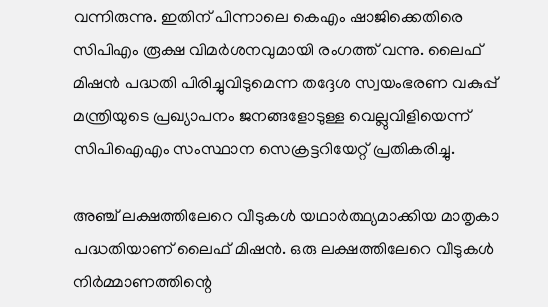വന്നിരുന്നു. ഇതിന് പിന്നാലെ കെഎം ഷാജിക്കെതിരെ സിപിഎം രൂക്ഷ വിമർശനവുമായി രംഗത്ത് വന്നു. ലൈഫ് മിഷന്‍ പദ്ധതി പിരിച്ചുവിടുമെന്ന തദ്ദേശ സ്വയംഭരണ വകുപ്പ് മന്ത്രിയുടെ പ്രഖ്യാപനം ജനങ്ങളോടുള്ള വെല്ലുവിളിയെന്ന് സിപിഐഎം സംസ്ഥാന സെക്രട്ടറിയേറ്റ് പ്രതികരിച്ചു.

അഞ്ച് ലക്ഷത്തിലേറെ വീടുകള്‍ യഥാര്‍ത്ഥ്യമാക്കിയ മാതൃകാ പദ്ധതിയാണ് ലൈഫ് മിഷന്‍. ഒരു ലക്ഷത്തിലേറെ വീടുകള്‍ നിര്‍മ്മാണത്തിന്റെ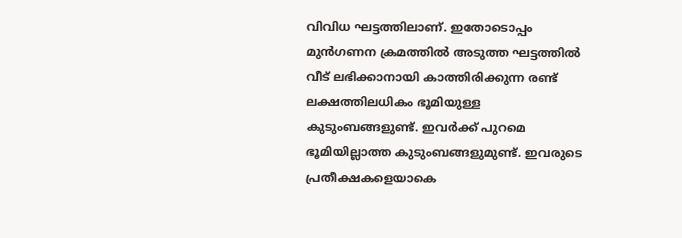വിവിധ ഘട്ടത്തിലാണ്. ഇതോടൊപ്പം മുന്‍ഗണന ക്രമത്തില്‍ അടുത്ത ഘട്ടത്തില്‍ വീട് ലഭിക്കാനായി കാത്തിരിക്കുന്ന രണ്ട് ലക്ഷത്തിലധികം ഭൂമിയുള്ള കുടുംബങ്ങളുണ്ട്. ഇവര്‍ക്ക് പുറമെ ഭൂമിയില്ലാത്ത കുടുംബങ്ങളുമുണ്ട്. ഇവരുടെ പ്രതീക്ഷകളെയാകെ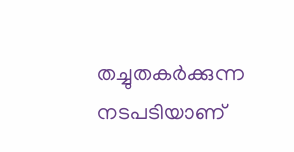തച്ചുതകര്‍ക്കുന്ന നടപടിയാണ്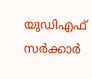യുഡിഎഫ് സര്‍ക്കാര്‍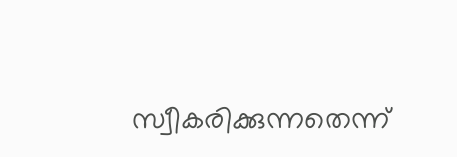സ്വീകരിക്കുന്നതെന്ന്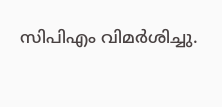സിപിഎം വിമർശിച്ചു.